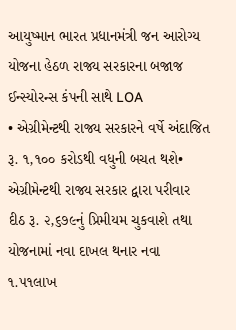આયુષ્માન ભારત પ્રધાનમંત્રી જન આરોગ્ય યોજના હેઠળ રાજ્ય સરકારના બજાજ ઈન્સ્યોરન્સ કંપની સાથે LOA
• એગ્રીમેન્ટથી રાજ્ય સરકારને વર્ષે અંદાજિત રૂ. ૧,૧૦૦ કરોડથી વધુની બચત થશે• એગ્રીમેન્ટથી રાજ્ય સરકાર દ્વારા પરીવાર દીઠ રૂ. ૨,૬૭૯નું પ્રિમીયમ ચુકવાશે તથા યોજનામાં નવા દાખલ થનાર નવા ૧.૫૧લાખ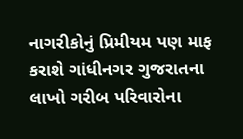નાગરીકોનું પ્રિમીયમ પણ માફ કરાશે ગાંધીનગર ગુજરાતના લાખો ગરીબ પરિવારોના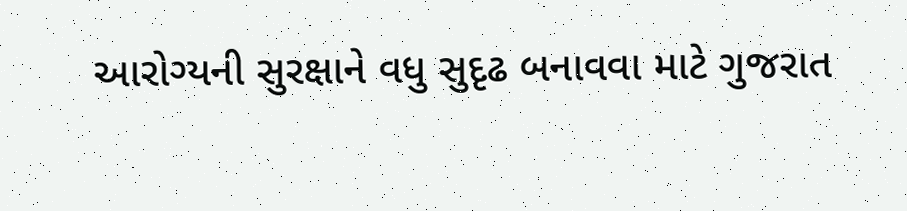આરોગ્યની સુરક્ષાને વધુ સુદૃઢ બનાવવા માટે ગુજરાત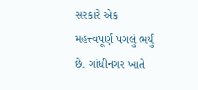સરકારે એક મહત્ત્વપૂર્ણ પગલું ભર્યું છે. ગાંધીનગર ખાતે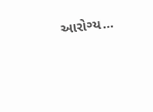આરોગ્ય…